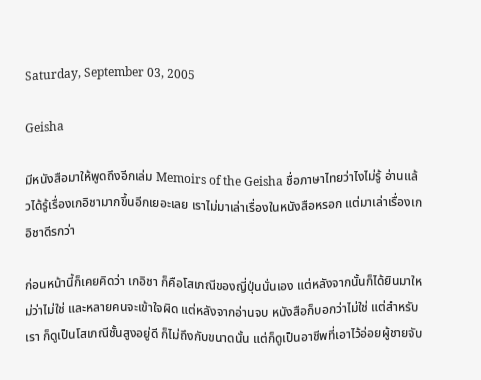Saturday, September 03, 2005

Geisha

มีหนังสือมาให้พูดถึงอีกเล่ม Memoirs of the Geisha ชื่อภาษาไทยว่าไงไม่รู้ อ่านแล้วได้รู้เรื่องเกอิชามากขึ้นอีกเยอะเลย เราไม่มาเล่าเรื่องในหนังสือหรอก แต่มาเล่าเรื่องเกอิชาดีรกว่า

ก่อนหน้านี้ก็เคยคิดว่า เกอิชา ก็คือโสเภณีของญี่ปุ่นนั่นเอง แต่หลังจากนั้นก็ได้ยินมาใหม่ว่าไม่ใช่ และหลายคนจะเข้าใจผิด แต่หลังจากอ่านจบ หนังสือก็บอกว่าไม่ใช่ แต่สำหรับเรา ก็ดูเป็นโสเภณีชั้นสูงอยู่ดี ก็ไม่ถึงกับขนาดนั้น แต่ก็ดูเป็นอาชีพที่เอาไว้อ่อยผู้ชายจับ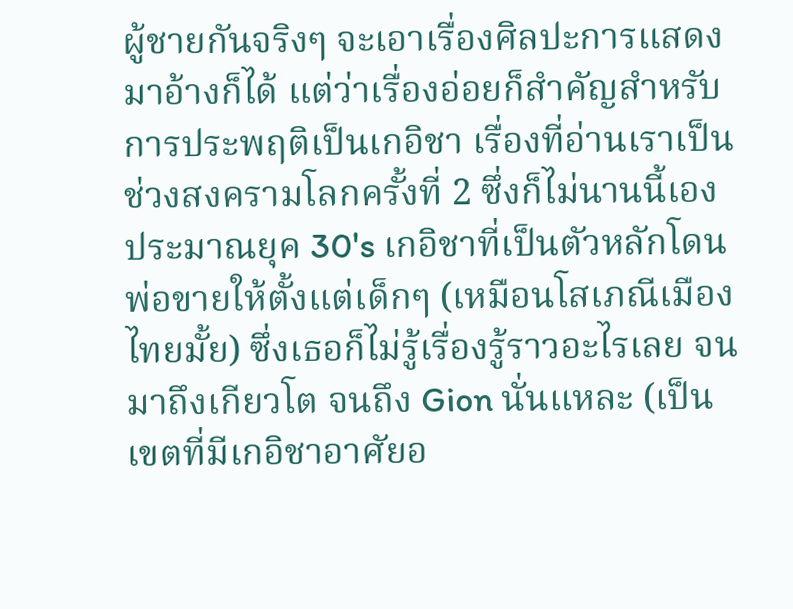ผู้ชายกันจริงๆ จะเอาเรื่องศิลปะการแสดงมาอ้างก็ได้ แต่ว่าเรื่องอ่อยก็สำคัญสำหรับการประพฤติเป็นเกอิชา เรื่องที่อ่านเราเป็นช่วงสงครามโลกครั้งที่ 2 ซึ่งก็ไม่นานนี้เอง ประมาณยุค 30's เกอิชาที่เป็นตัวหลักโดนพ่อขายให้ตั้งแต่เด็กๆ (เหมือนโสเภณีเมืองไทยมั้ย) ซึ่งเธอก็ไม่รู้เรื่องรู้ราวอะไรเลย จนมาถึงเกียวโต จนถึง Gion นั่นแหละ (เป็นเขตที่มีเกอิชาอาศัยอ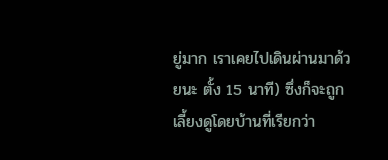ยู่มาก เราเคยไปเดินผ่านมาด้วยนะ ตั้ง 15 นาที) ซึ่งก็จะถูกเลี้ยงดูโดยบ้านที่เรียกว่า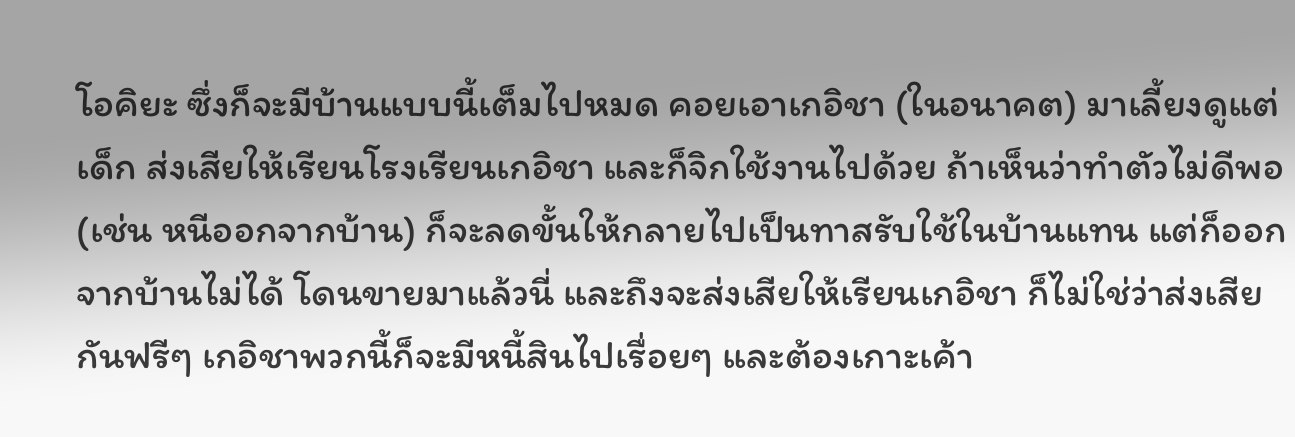โอคิยะ ซึ่งก็จะมีบ้านแบบนี้เต็มไปหมด คอยเอาเกอิชา (ในอนาคต) มาเลี้ยงดูแต่เด็ก ส่งเสียให้เรียนโรงเรียนเกอิชา และก็จิกใช้งานไปด้วย ถ้าเห็นว่าทำตัวไม่ดีพอ (เช่น หนีออกจากบ้าน) ก็จะลดขั้นให้กลายไปเป็นทาสรับใช้ในบ้านแทน แต่ก็ออกจากบ้านไม่ได้ โดนขายมาแล้วนี่ และถึงจะส่งเสียให้เรียนเกอิชา ก็ไม่ใช่ว่าส่งเสียกันฟรีๆ เกอิชาพวกนี้ก็จะมีหนี้สินไปเรื่อยๆ และต้องเกาะเค้า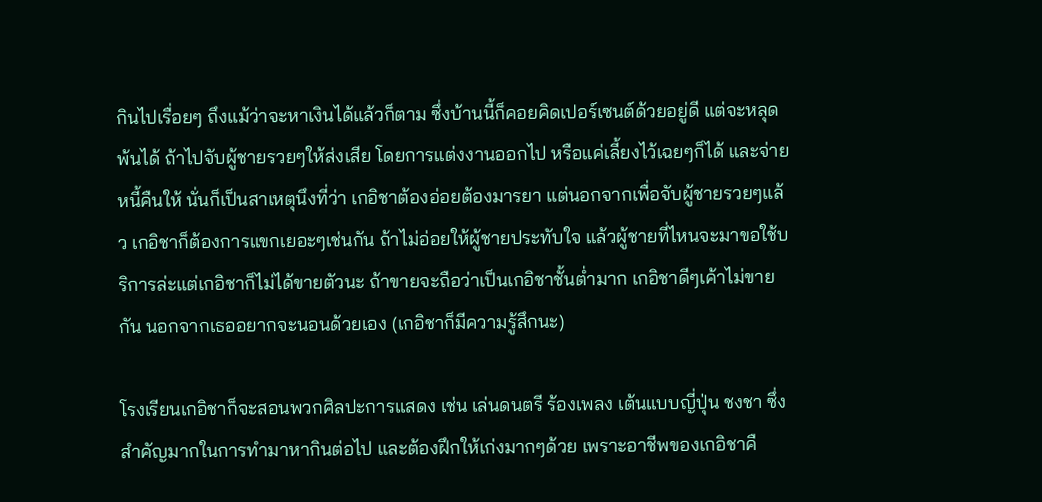กินไปเรื่อยๆ ถึงแม้ว่าจะหาเงินได้แล้วก็ตาม ซึ่งบ้านนี้ก็คอยคิดเปอร์เซนต์ด้วยอยู่ดี แต่จะหลุดพ้นได้ ถ้าไปจับผู้ชายรวยๆให้ส่งเสีย โดยการแต่งงานออกไป หรือแค่เลี้ยงไว้เฉยๆก็ได้ และจ่ายหนี้คืนให้ นั่นก็เป็นสาเหตุนึงที่ว่า เกอิชาต้องอ่อยต้องมารยา แต่นอกจากเพื่อจับผู้ชายรวยๆแล้ว เกอิชาก็ต้องการแขกเยอะๆเช่นกัน ถ้าไม่อ่อยให้ผู้ชายประทับใจ แล้วผู้ชายที่ไหนจะมาขอใช้บริการล่ะแต่เกอิชาก็ไม่ได้ขายตัวนะ ถ้าขายจะถือว่าเป็นเกอิชาชั้นต่ำมาก เกอิชาดีๆเค้าไม่ขายกัน นอกจากเธออยากจะนอนด้วยเอง (เกอิชาก็มีความรู้สึกนะ)

โรงเรียนเกอิชาก็จะสอนพวกศิลปะการแสดง เช่น เล่นดนตรี ร้องเพลง เต้นแบบญี่ปุ่น ชงชา ซึ่งสำคัญมากในการทำมาหากินต่อไป และต้องฝึกให้เก่งมากๆด้วย เพราะอาชีพของเกอิชาคื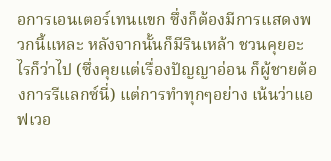อการเอนเตอร์เทนแขก ซึ่งก็ต้องมีการแสดงพวกนี้แหละ หลังจากนั้นก็มีรินเหล้า ชวนคุยอะไรก็ว่าไป (ซึ่งคุยแต่เรื่องปัญญาอ่อน ก็ผู้ชายต้องการรีแลกซ์นี่) แต่การทำทุกๆอย่าง เน้นว่าแอฟเวอ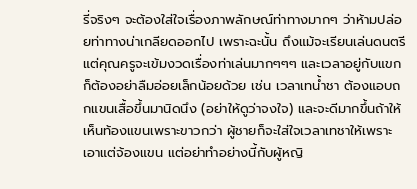รี่จริงๆ จะต้องใส่ใจเรื่องภาพลักษณ์ท่าทางมากๆ ว่าห้ามปล่อยท่าทางน่าเกลียดออกไป เพราะฉะนั้น ถึงแม้จะเรียนเล่นดนตรี แต่คุณครูจะเข้มงวดเรื่องท่าเล่นมากๆๆๆ และเวลาอยู่กับแขกก็ต้องอย่าลืมอ่อยเล็กน้อยด้วย เช่น เวลาเทน้ำชา ต้องแอบถกแขนเสื้อขึ้นมานิดนึง (อย่าให้ดูว่าจงใจ) และจะดีมากขึ้นถ้าให้เห็นท้องแขนเพราะขาวกว่า ผู้ชายก็จะใส่ใจเวลาเทชาให้เพราะเอาแต่จ้องแขน แต่อย่าทำอย่างนี้กับผู้หญิ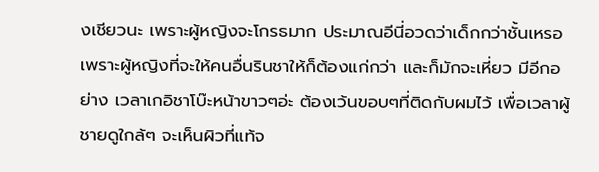งเชียวนะ เพราะผู้หญิงจะโกรธมาก ประมาณอีนี่อวดว่าเด็กกว่าชั้นเหรอ เพราะผู้หญิงที่จะให้คนอื่นรินชาให้ก็ต้องแก่กว่า และก็มักจะเหี่ยว มีอีกอย่าง เวลาเกอิชาโบ๊ะหน้าขาวๆอ่ะ ต้องเว้นขอบๆที่ติดกับผมไว้ เพื่อเวลาผู้ชายดูใกล้ๆ จะเห็นผิวที่แท้จ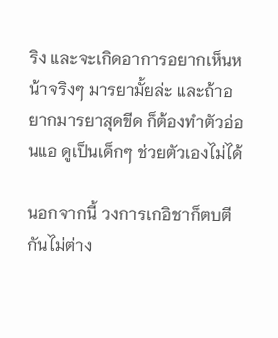ริง และจะเกิดอาการอยากเห็นหน้าจริงๆ มารยามั้ยล่ะ และถ้าอยากมารยาสุดขีด ก็ต้องทำตัวอ่อนแอ ดูเป็นเด็กๆ ช่วยตัวเองไม่ได้

นอกจากนี้ วงการเกอิชาก็ตบตีกันไม่ต่าง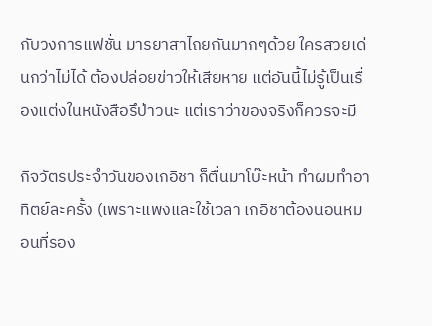กับวงการแฟชั่น มารยาสาไถยกันมากๆด้วย ใครสวยเด่นกว่าไม่ได้ ต้องปล่อยข่าวให้เสียหาย แต่อันนี้ไม่รู้เป็นเรื่องแต่งในหนังสือรึป่าวนะ แต่เราว่าของจริงก็ควรจะมี

กิจวัตรประจำวันของเกอิชา ก็ตื่นมาโบ๊ะหน้า ทำผมทำอาทิตย์ละครั้ง (เพราะแพงและใช้เวลา เกอิชาต้องนอนหมอนที่รอง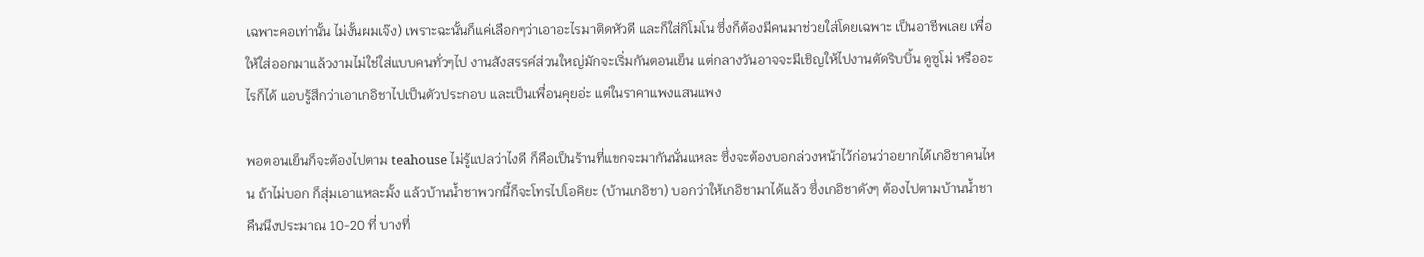เฉพาะคอเท่านั้น ไม่งั้นผมเจ๊ง) เพราะฉะนั้นก็แค่เลือกๆว่าเอาอะไรมาติดหัวดี และก็ใส่กิโมโน ซึ่งก็ต้องมีคนมาช่วยใส่โดยเฉพาะ เป็นอาชีพเลย เพื่อให้ใส่ออกมาแล้วงามไม่ใช่ใส่แบบคนทั่วๆไป งานสังสรรค์ส่วนใหญ่มักจะเริ่มกันตอนเย็น แต่กลางวันอาจจะมีเชิญให้ไปงานตัดริบบิ้น ดูซูโม่ หรืออะไรก็ได้ แอบรู้สึกว่าเอาเกอิชาไปเป็นตัวประกอบ และเป็นเพื่อนคุยอ่ะ แต่ในราคาแพงแสนแพง

พอตอนเย็นก็จะต้องไปตาม teahouse ไม่รู้แปลว่าไงดี ก็คือเป็นร้านที่แขกจะมากันนั่นแหละ ซึ่งจะต้องบอกล่วงหน้าไว้ก่อนว่าอยากได้เกอิชาคนไหน ถ้าไม่บอก ก็สุ่มเอาแหละมั้ง แล้วบ้านน้ำชาพวกนี้ก็จะโทรไปโอคิยะ (บ้านเกอิชา) บอกว่าให้เกอิชามาได้แล้ว ซึ่งเกอิชาดังๆ ต้องไปตามบ้านน้ำชาคืนนึงประมาณ 10-20 ที่ บางที่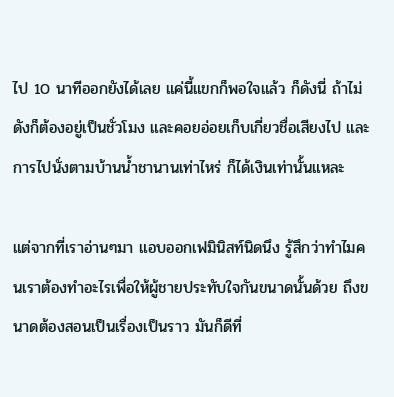ไป 10 นาทีออกยังได้เลย แค่นี้แขกก็พอใจแล้ว ก็ดังนี่ ถ้าไม่ดังก็ต้องอยู่เป็นชั่วโมง และคอยอ่อยเก็บเกี่ยวชื่อเสียงไป และการไปนั่งตามบ้านน้ำชานานเท่าไหร่ ก็ได้เงินเท่านั้นแหละ

แต่จากที่เราอ่านๆมา แอบออกเฟมินิสท์นิดนึง รู้สึกว่าทำไมคนเราต้องทำอะไรเพื่อให้ผู้ชายประทับใจกันขนาดนั้นด้วย ถึงขนาดต้องสอนเป็นเรื่องเป็นราว มันก็ดีที่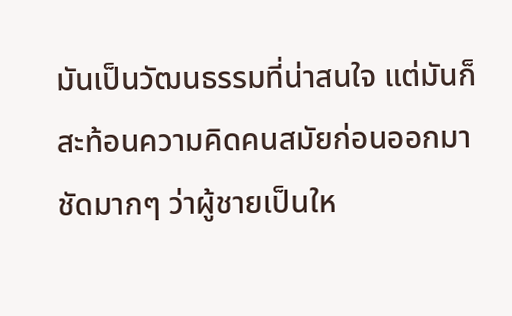มันเป็นวัฒนธรรมที่น่าสนใจ แต่มันก็สะท้อนความคิดคนสมัยก่อนออกมาชัดมากๆ ว่าผู้ชายเป็นให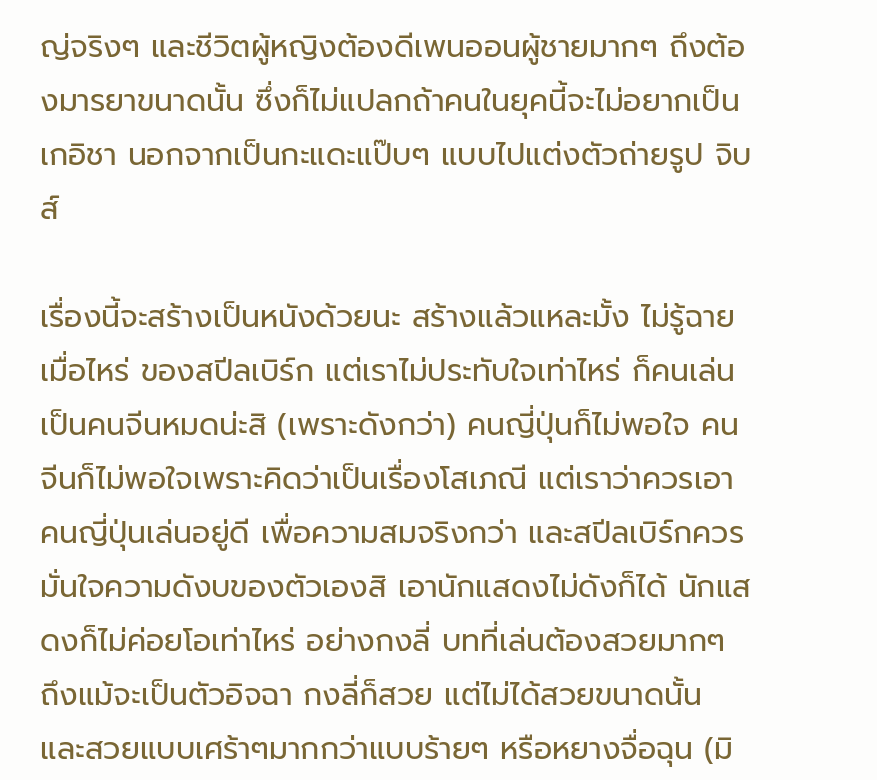ญ่จริงๆ และชีวิตผู้หญิงต้องดีเพนออนผู้ชายมากๆ ถึงต้องมารยาขนาดนั้น ซึ่งก็ไม่แปลกถ้าคนในยุคนี้จะไม่อยากเป็นเกอิชา นอกจากเป็นกะแดะแป๊บๆ แบบไปแต่งตัวถ่ายรูป จิบส์

เรื่องนี้จะสร้างเป็นหนังด้วยนะ สร้างแล้วแหละมั้ง ไม่รู้ฉายเมื่อไหร่ ของสปีลเบิร์ก แต่เราไม่ประทับใจเท่าไหร่ ก็คนเล่นเป็นคนจีนหมดน่ะสิ (เพราะดังกว่า) คนญี่ปุ่นก็ไม่พอใจ คนจีนก็ไม่พอใจเพราะคิดว่าเป็นเรื่องโสเภณี แต่เราว่าควรเอาคนญี่ปุ่นเล่นอยู่ดี เพื่อความสมจริงกว่า และสปีลเบิร์กควรมั่นใจความดังบของตัวเองสิ เอานักแสดงไม่ดังก็ได้ นักแสดงก็ไม่ค่อยโอเท่าไหร่ อย่างกงลี่ บทที่เล่นต้องสวยมากๆ ถึงแม้จะเป็นตัวอิจฉา กงลี่ก็สวย แต่ไม่ได้สวยขนาดนั้น และสวยแบบเศร้าๆมากกว่าแบบร้ายๆ หรือหยางจื่อฉุน (มิ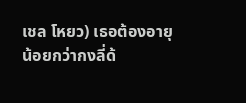เชล โหยว) เธอต้องอายุน้อยกว่ากงลี่ด้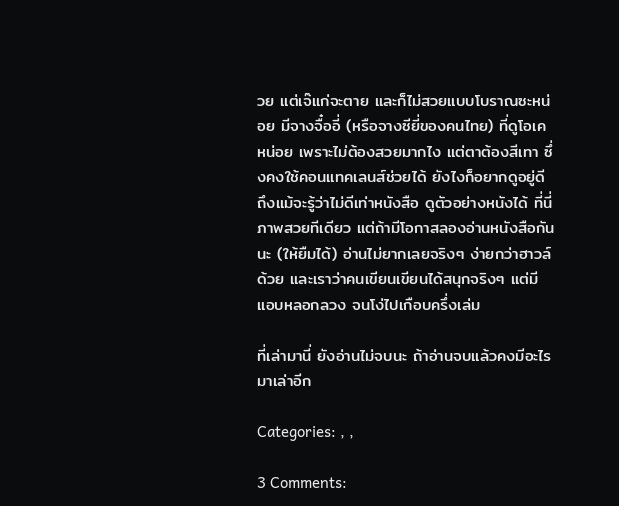วย แต่เจ๊แก่จะตาย และก็ไม่สวยแบบโบราณซะหน่อย มีจางจื๋ออี่ (หรือจางซียี่ของคนไทย) ที่ดูโอเค หน่อย เพราะไม่ต้องสวยมากไง แต่ตาต้องสีเทา ซึ่งคงใช้คอนแทคเลนส์ช่วยได้ ยังไงก็อยากดูอยู่ดี ถึงแม้จะรู้ว่าไม่ดีเท่าหนังสือ ดูตัวอย่างหนังได้ ที่นี่ ภาพสวยทีเดียว แต่ถ้ามีโอกาสลองอ่านหนังสือกันนะ (ให้ยืมได้) อ่านไม่ยากเลยจริงๆ ง่ายกว่าฮาวล์ด้วย และเราว่าคนเขียนเขียนได้สนุกจริงๆ แต่มีแอบหลอกลวง จนโง่ไปเกือบครึ่งเล่ม

ที่เล่ามานี่ ยังอ่านไม่จบนะ ถ้าอ่านจบแล้วคงมีอะไรมาเล่าอีก

Categories: , ,

3 Comments: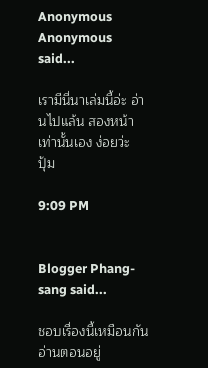Anonymous Anonymous said...

เรามีนี่นาเล่มนี้อ่ะ อ่านไปแล้น สองหน้าเท่านั้นเอง ง่อยว่ะ
ปุ้ม

9:09 PM


Blogger Phang-sang said...

ชอบเรื่องนี้เหมือนกัน อ่านตอนอยู่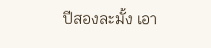ปีสองละมั้ง เอา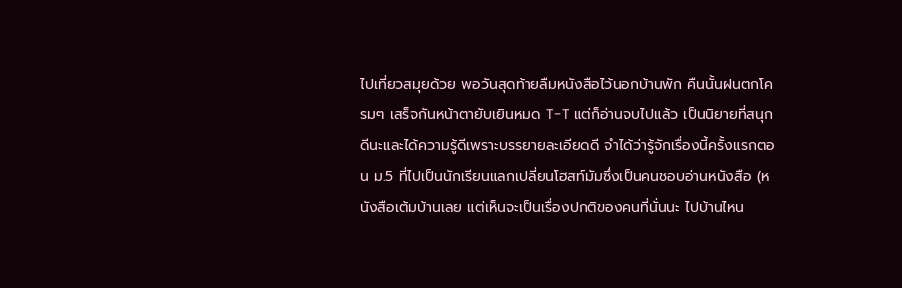ไปเที่ยวสมุยด้วย พอวันสุดท้ายลืมหนังสือไว้นอกบ้านพัก คืนนั้นฝนตกโครมๆ เสร็จกันหน้าตายับเยินหมด T-T แต่ก็อ่านจบไปแล้ว เป็นนิยายที่สนุกดีนะและได้ความรู้ดีเพราะบรรยายละเอียดดี จำได้ว่ารู้จักเรื่องนี้ครั้งแรกตอน ม.5 ที่ไปเป็นนักเรียนแลกเปลี่ยนโฮสท์มัมซึ่งเป็นคนชอบอ่านหนังสือ (หนังสือเต้มบ้านเลย แต่เห็นจะเป็นเรื่องปกติของคนที่นั่นนะ ไปบ้านไหน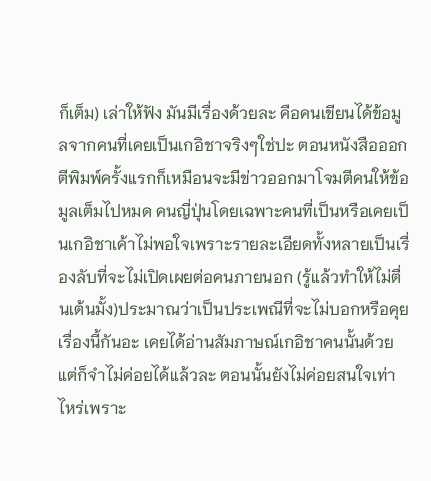ก็เต็ม) เล่าให้ฟัง มันมีเรื่องด้วยละ คือคนเขียนได้ข้อมูลจากคนที่เคยเป็นเกอิชาจริงๆใช่ปะ ตอนหนังสือออกตีพิมพ์ครั้งแรกก็เหมือนจะมีข่าวออกมาโจมตีคนให้ข้อมูลเต็มไปหมด คนญี่ปุ่นโดยเฉพาะคนที่เป็นหรือเคยเป็นเกอิชาเค้าไม่พอใจเพราะรายละเอียดทั้งหลายเป็นเรื่องลับที่จะไม่เปิดเผยต่อคนภายนอก (รู้แล้วทำให้ไม่ตื่นเต้นมั้ง)ประมาณว่าเป็นประเพณีที่จะไม่บอกหรือคุยเรื่องนี้กันอะ เคยได้อ่านสัมภาษณ์เกอิชาคนนั้นด้วยแต่ก็จำไม่ค่อยได้แล้วละ ตอนนั้นยังไม่ค่อยสนใจเท่าไหร่เพราะ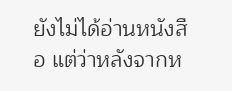ยังไม่ได้อ่านหนังสือ แต่ว่าหลังจากห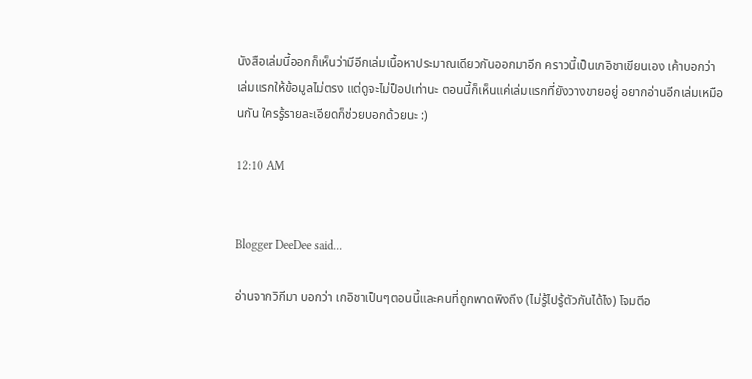นังสือเล่มนี้ออกก็เห็นว่ามีอีกเล่มเนื้อหาประมาณเดียวกันออกมาอีก คราวนี้เป็นเกอิชาเขียนเอง เค้าบอกว่าเล่มแรกให้ข้อมูลไม่ตรง แต่ดูจะไม่ป็อปเท่านะ ตอนนี้ก็เห็นแค่เล่มแรกที่ยังวางขายอยู่ อยากอ่านอีกเล่มเหมือนกัน ใครรู้รายละเอียดก็ช่วยบอกด้วยนะ :)

12:10 AM


Blogger DeeDee said...

อ่านจากวิกีมา บอกว่า เกอิชาเป็นๆตอนนี้และคนที่ถูกพาดพิงถึง (ไม่รู้ไปรู้ตัวกันได้ไง) โจมตีอ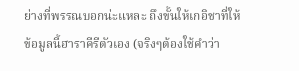ย่างที่พรรณบอกน่ะแหละ ถึงขั้นให้เกอิชาที่ให้ข้อมูลนี้ฮาราคีรีตัวเอง (จริงๆต้องใช้คำว่า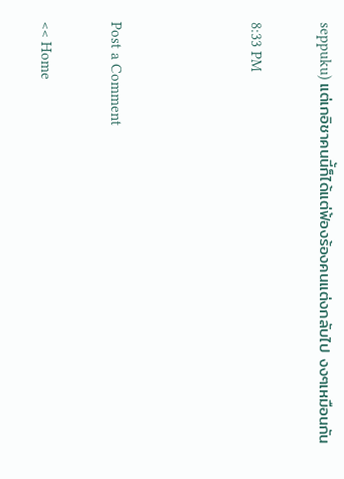seppuku) แต่เกอิชาคนนี้ก็ได้แต่ฟ้องร้องคนแต่งกลับไป งงๆเหมือนกัน

8:33 PM



Post a Comment

<< Home